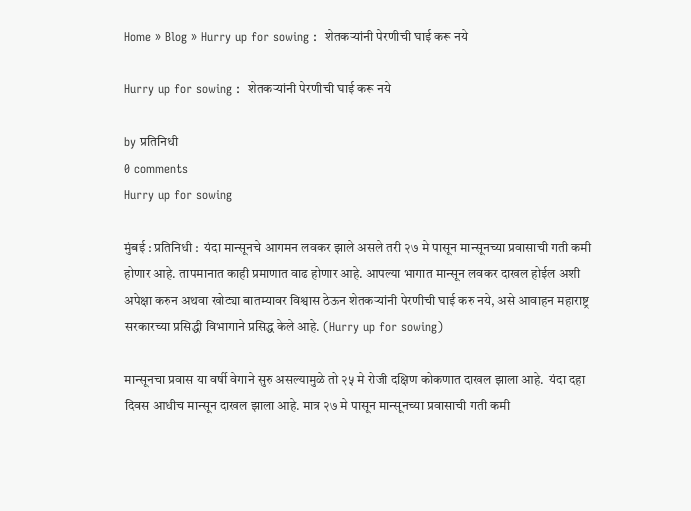Home » Blog » Hurry up for sowing :  शेतकऱ्यांनी पेरणीची घाई करू नये

Hurry up for sowing :  शेतकऱ्यांनी पेरणीची घाई करू नये

by प्रतिनिधी
0 comments
Hurry up for sowing

मुंबई : प्रतिनिधी :  यंदा मान्सूनचे आगमन लवकर झाले असले तरी २७ मे पासून मान्सूनच्या प्रवासाची गती कमी होणार आहे. तापमानात काही प्रमाणात वाढ होणार आहे. आपल्या भागात मान्सून लवकर दाखल होईल अशी अपेक्षा करुन अथवा खोट्या बातम्यावर विश्वास ठेऊन शेतकऱ्यांनी पेरणीची घाई करु नये, असे आवाहन महाराष्ट्र सरकारच्या प्रसिद्धी विभागाने प्रसिद्ध केले आहे. (Hurry up for sowing)

मान्सूनचा प्रवास या वर्षी वेगाने सुरु असल्यामुळे तो २५ मे रोजी दक्षिण कोकणात दाखल झाला आहे.  यंदा दहा दिवस आधीच मान्सून दाखल झाला आहे. मात्र २७ मे पासून मान्सूनच्या प्रवासाची गती कमी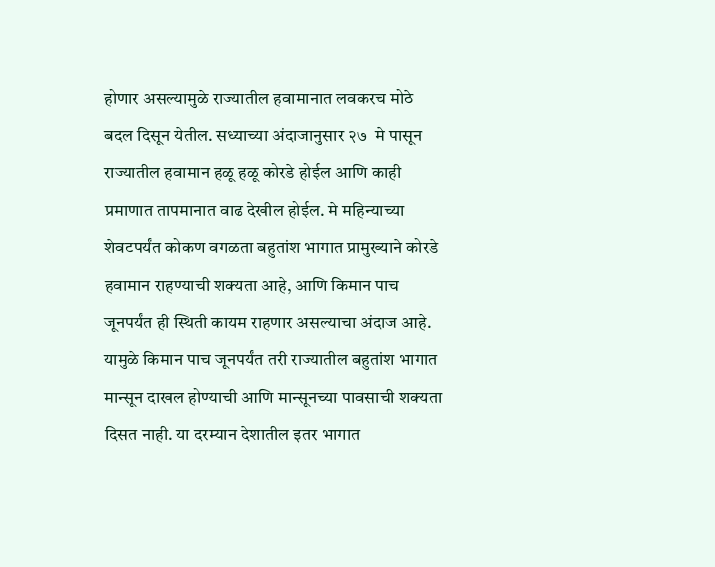होणार असल्यामुळे राज्यातील हवामानात लवकरच मोठे बदल दिसून येतील. सध्याच्या अंदाजानुसार २७  मे पासून राज्यातील हवामान हळू हळू कोरडे होईल आणि काही प्रमाणात तापमानात वाढ देखील होईल. मे महिन्याच्या शेवटपर्यंत कोकण वगळता बहुतांश भागात प्रामुख्याने कोरडे हवामान राहण्याची शक्यता आहे, आणि किमान पाच जूनपर्यंत ही स्थिती कायम राहणार असल्याचा अंदाज आहे. यामुळे किमान पाच जूनपर्यंत तरी राज्यातील बहुतांश भागात मान्सून दाखल होण्याची आणि मान्सूनच्या पावसाची शक्यता दिसत नाही. या दरम्यान देशातील इतर भागात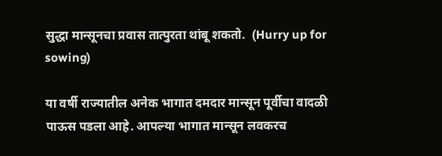सुद्धा मान्सूनचा प्रवास तात्पुरता थांबू शकतो.  (Hurry up for sowing)

या वर्षी राज्यातील अनेक भागात दमदार मान्सून पूर्वीचा वादळी पाऊस पडला आहे. आपल्या भागात मान्सून लवकरच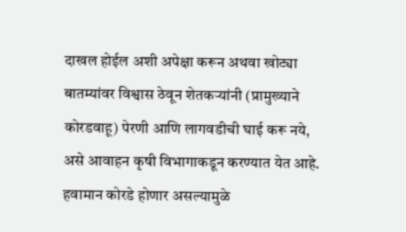दाखल होईल अशी अपेक्षा करून अथवा खोट्या बातम्यांवर विश्वास ठेवून शेतकऱ्यांनी (प्रामुख्याने कोरडवाहू) पेरणी आणि लागवडीची घाई करू नये, असे आवाहन कृषी विभागाकडून करण्यात येत आहे. हवामान कोरडे होणार असल्यामुळे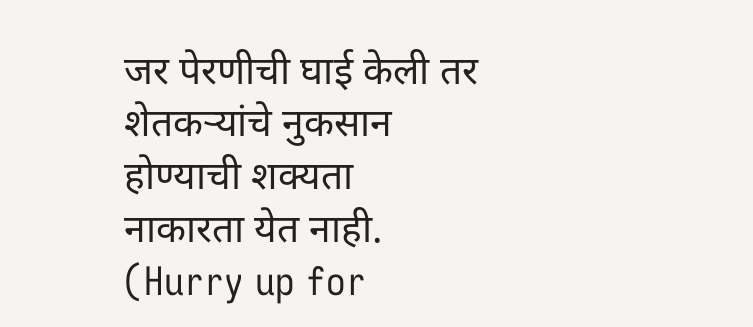जर पेरणीची घाई केली तर शेतकऱ्यांचे नुकसान होण्याची शक्यता नाकारता येत नाही. (Hurry up for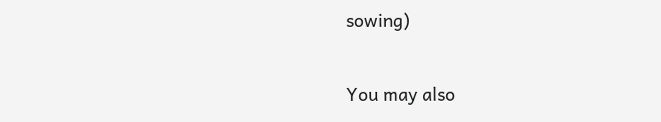sowing)

You may also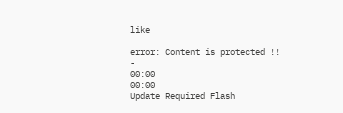like

error: Content is protected !!
-
00:00
00:00
Update Required Flash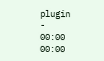plugin
-
00:00
00:00